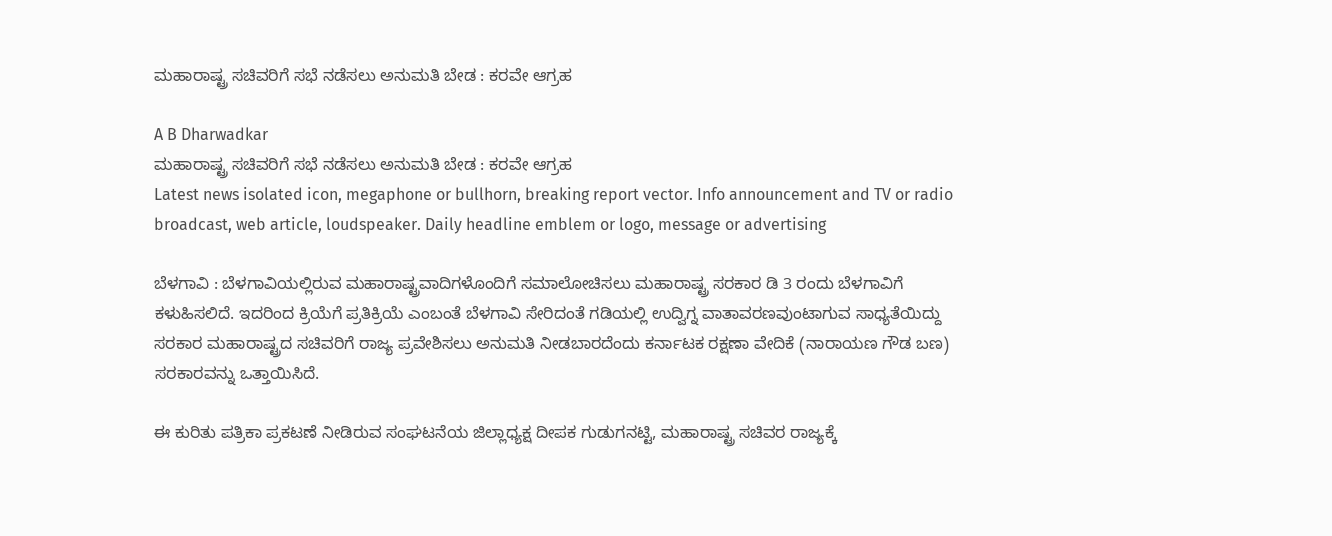ಮಹಾರಾಷ್ಟ್ರ ಸಚಿವರಿಗೆ ಸಭೆ ನಡೆಸಲು ಅನುಮತಿ ಬೇಡ : ಕರವೇ ಆಗ್ರಹ

A B Dharwadkar
ಮಹಾರಾಷ್ಟ್ರ ಸಚಿವರಿಗೆ ಸಭೆ ನಡೆಸಲು ಅನುಮತಿ ಬೇಡ : ಕರವೇ ಆಗ್ರಹ
Latest news isolated icon, megaphone or bullhorn, breaking report vector. Info announcement and TV or radio broadcast, web article, loudspeaker. Daily headline emblem or logo, message or advertising

ಬೆಳಗಾವಿ : ಬೆಳಗಾವಿಯಲ್ಲಿರುವ ಮಹಾರಾಷ್ಟ್ರವಾದಿಗಳೊಂದಿಗೆ ಸಮಾಲೋಚಿಸಲು ಮಹಾರಾಷ್ಟ್ರ ಸರಕಾರ ಡಿ 3 ರಂದು ಬೆಳಗಾವಿಗೆ ಕಳುಹಿಸಲಿದೆ. ಇದರಿಂದ ಕ್ರಿಯೆಗೆ ಪ್ರತಿಕ್ರಿಯೆ ಎಂಬಂತೆ ಬೆಳಗಾವಿ ಸೇರಿದಂತೆ ಗಡಿಯಲ್ಲಿ ಉದ್ವಿಗ್ನ ವಾತಾವರಣವುಂಟಾಗುವ ಸಾಧ್ಯತೆಯಿದ್ದು ಸರಕಾರ ಮಹಾರಾಷ್ಟ್ರದ ಸಚಿವರಿಗೆ ರಾಜ್ಯ ಪ್ರವೇಶಿಸಲು ಅನುಮತಿ ನೀಡಬಾರದೆಂದು ಕರ್ನಾಟಕ ರಕ್ಷಣಾ ವೇದಿಕೆ (ನಾರಾಯಣ ಗೌಡ ಬಣ) ಸರಕಾರವನ್ನು ಒತ್ತಾಯಿಸಿದೆ.

ಈ ಕುರಿತು ಪತ್ರಿಕಾ ಪ್ರಕಟಣೆ ನೀಡಿರುವ ಸಂಘಟನೆಯ ಜಿಲ್ಲಾಧ್ಯಕ್ಷ ದೀಪಕ ಗುಡುಗನಟ್ಟಿ, ಮಹಾರಾಷ್ಟ್ರ ಸಚಿವರ ರಾಜ್ಯಕ್ಕೆ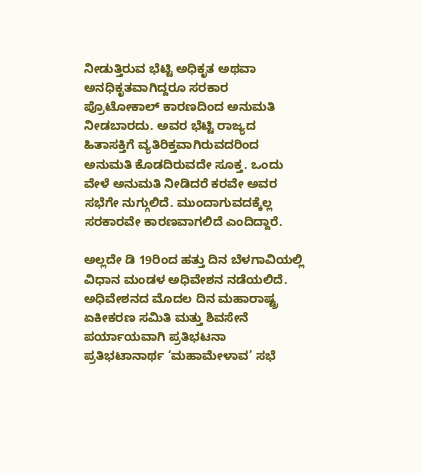ನೀಡುತ್ತಿರುವ ಭೆಟ್ಟಿ ಅಧಿಕೃತ ಅಥವಾ ಅನಧಿಕೃತವಾಗಿದ್ದರೂ ಸರಕಾರ ಪ್ರೊಟೋಕಾಲ್ ಕಾರಣದಿಂದ ಅನುಮತಿ ನೀಡಬಾರದು. ಅವರ ಭೆಟ್ಟಿ ರಾಜ್ಯದ ಹಿತಾಸಕ್ತಿಗೆ ವ್ಯತಿರಿಕ್ತವಾಗಿರುವದರಿಂದ ಅನುಮತಿ ಕೊಡದಿರುವದೇ ಸೂಕ್ತ. ಒಂದು ವೇಳೆ ಅನುಮತಿ ನೀಡಿದರೆ ಕರವೇ ಅವರ ಸಭೆಗೇ ನುಗ್ಗುಲಿದೆ. ಮುಂದಾಗುವದಕ್ಕೆಲ್ಲ ಸರಕಾರವೇ ಕಾರಣವಾಗಲಿದೆ ಎಂದಿದ್ದಾರೆ.

ಅಲ್ಲದೇ ಡಿ 19ರಿಂದ ಹತ್ತು ದಿನ ಬೆಳಗಾವಿಯಲ್ಲಿ ವಿಧಾನ ಮಂಡಳ ಅಧಿವೇಶನ ನಡೆಯಲಿದೆ. ಅಧಿವೇಶನದ ಮೊದಲ ದಿನ ಮಹಾರಾಷ್ಟ್ರ ಏಕೀಕರಣ ಸಮಿತಿ ಮತ್ತು ಶಿವಸೇನೆ ಪರ್ಯಾಯವಾಗಿ ಪ್ರತಿಭಟನಾ ಪ್ರತಿಭಟಾನಾರ್ಥ ‘ಮಹಾಮೇಳಾವ’ ಸಭೆ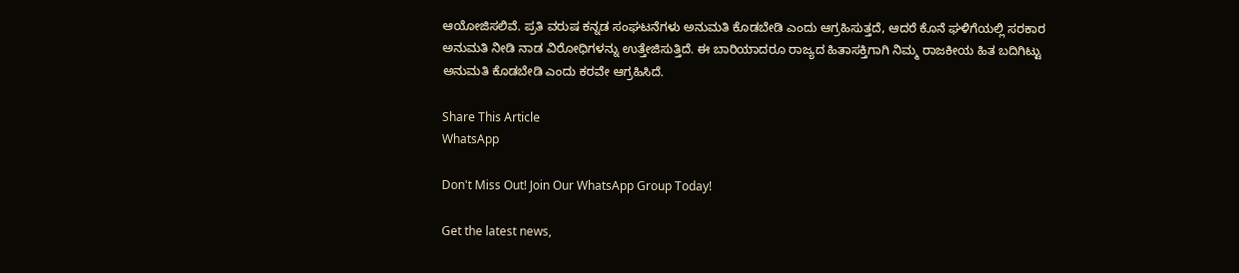ಆಯೋಜಿಸಲಿವೆ. ಪ್ರತಿ ವರುಷ ಕನ್ನಡ ಸಂಘಟನೆಗಳು ಅನುಮತಿ ಕೊಡಬೇಡಿ ಎಂದು ಆಗ್ರಹಿಸುತ್ತದೆ, ಆದರೆ ಕೊನೆ ಘಳಿಗೆಯಲ್ಲಿ ಸರಕಾರ ಅನುಮತಿ ನೀಡಿ ನಾಡ ವಿರೋಧಿಗಳನ್ನು ಉತ್ತೇಜಿಸುತ್ತಿದೆ. ಈ ಬಾರಿಯಾದರೂ ರಾಜ್ಯದ ಹಿತಾಸಕ್ತಿಗಾಗಿ ನಿಮ್ಮ ರಾಜಕೀಯ ಹಿತ ಬದಿಗಿಟ್ಟು ಅನುಮತಿ ಕೊಡಬೇಡಿ ಎಂದು ಕರವೇ ಆಗ್ರಹಿಸಿದೆ.

Share This Article
WhatsApp

Don't Miss Out! Join Our WhatsApp Group Today!

Get the latest news,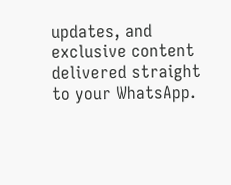updates, and exclusive content delivered straight to your WhatsApp.